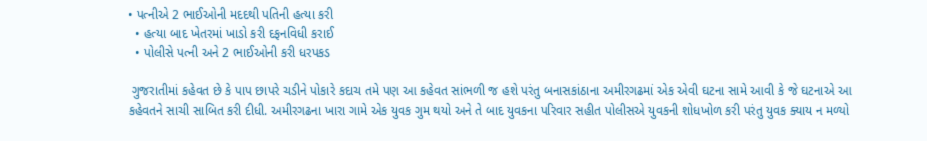• પત્નીએ 2 ભાઈઓની મદદથી પતિની હત્યા કરી
  • હત્યા બાદ ખેતરમાં ખાડો કરી દફનવિધી કરાઈ
  • પોલીસે પત્ની અને 2 ભાઈઓની કરી ધરપકડ

 ગુજરાતીમાં કહેવત છે કે પાપ છાપરે ચડીને પોકારે કદાચ તમે પણ આ કહેવત સાંભળી જ હશે પરંતુ બનાસકાંઠાના અમીરગઢમાં એક એવી ઘટના સામે આવી કે જે ઘટનાએ આ કહેવતને સાચી સાબિત કરી દીધી. અમીરગઢના ખારા ગામે એક યુવક ગુમ થયો અને તે બાદ યુવકના પરિવાર સહીત પોલીસએ યુવકની શોધખોળ કરી પરંતુ યુવક ક્યાય ન મળ્યો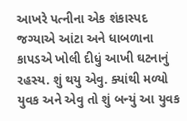આખરે પત્નીના એક શંકાસ્પદ જગ્યાએ આંટા અને ધાબળાના કાપડએ ખોલી દીધું આખી ઘટનાનું રહસ્ય. શું થયુ એવુ. ક્યાંથી મળ્યો યુવક અને એવુ તો શું બન્યું આ યુવક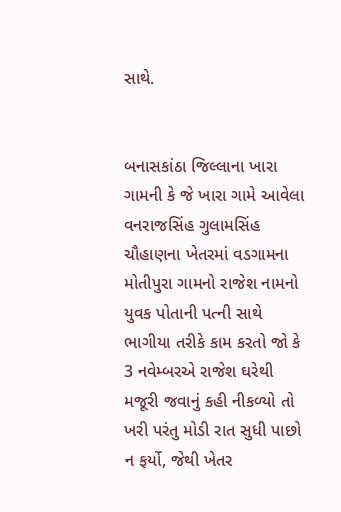સાથે.


બનાસકાંઠા જિલ્લાના ખારા ગામની કે જે ખારા ગામે આવેલા વનરાજસિંહ ગુલામસિંહ ચૌહાણના ખેતરમાં વડગામના મોતીપુરા ગામનો રાજેશ નામનો યુવક પોતાની પત્ની સાથે ભાગીયા તરીકે કામ કરતો જો કે 3 નવેમ્બરએ રાજેશ ઘરેથી મજૂરી જવાનું કહી નીકળ્યો તો ખરી પરંતુ મોડી રાત સુધી પાછો ન ફર્યો, જેથી ખેતર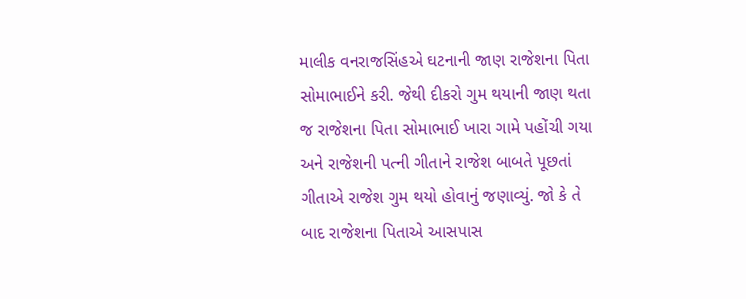માલીક વનરાજસિંહએ ઘટનાની જાણ રાજેશના પિતા સોમાભાઈને કરી. જેથી દીકરો ગુમ થયાની જાણ થતા જ રાજેશના પિતા સોમાભાઈ ખારા ગામે પહોંચી ગયા અને રાજેશની પત્ની ગીતાને રાજેશ બાબતે પૂછતાં ગીતાએ રાજેશ ગુમ થયો હોવાનું જણાવ્યું. જો કે તે બાદ રાજેશના પિતાએ આસપાસ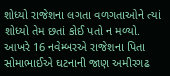શોધ્યો રાજેશના લગતા વળગતાઓને ત્યાં શોધ્યો તેમ છતાં કોઈ પતો ન મળ્યો. આખરે 16 નવેમ્બરએ રાજેશના પિતા સોમાભાઈએ ઘટનાની જાણ અમીરગઢ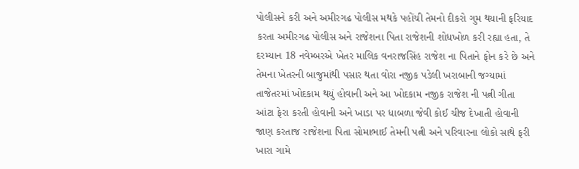પોલીસને કરી અને અમીરગઢ પોલીસ મથકે પહોંચી તેમનો દીકરો ગુમ થયાની ફરિયાદ કરતા અમીરગઢ પોલીસ અને રાજેશના પિતા રાજેશની શોધખોળ કરી રહ્યા હતા, તે દરમ્યાન 18 નવેમ્બરએ ખેતર માલિક વનરાજસિંહ રાજેશ ના પિતાને ફોન કરે છે અને તેમના ખેતરની બાજુમાંથી પસાર થતા વોરા નજીક પડેલી ખરાબાની જગ્યામાં તાજેતરમાં ખોદકામ થયું હોવાની અને આ ખોદકામ નજીક રાજેશ ની પત્ની ગીતા આંટા ફેરા કરતી હોવાની અને ખાડા પર ધાબળા જેવી કોઈ ચીજ દેખાતી હોવાની જાણ કરતાજ રાજેશના પિતા સોમાભાઈ તેમની પત્ની અને પરિવારના લોકો સાથે ફરી ખારા ગામે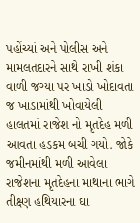પહોંચ્યાં અને પોલીસ અને મામલતદારને સાથે રાખી શંકા વાળી જગ્યા પર ખાડો ખોદાવતા જ ખાડામાંથી ખોવાયેલી હાલતમાં રાજેશ નો મૃતદેહ મળી આવતા હડકમ બચી ગયો. જોકે જમીનમાંથી મળી આવેલા રાજેશના મૃતદેહના માથાના ભાગે તીક્ષ્ણ હથિયારના ઘા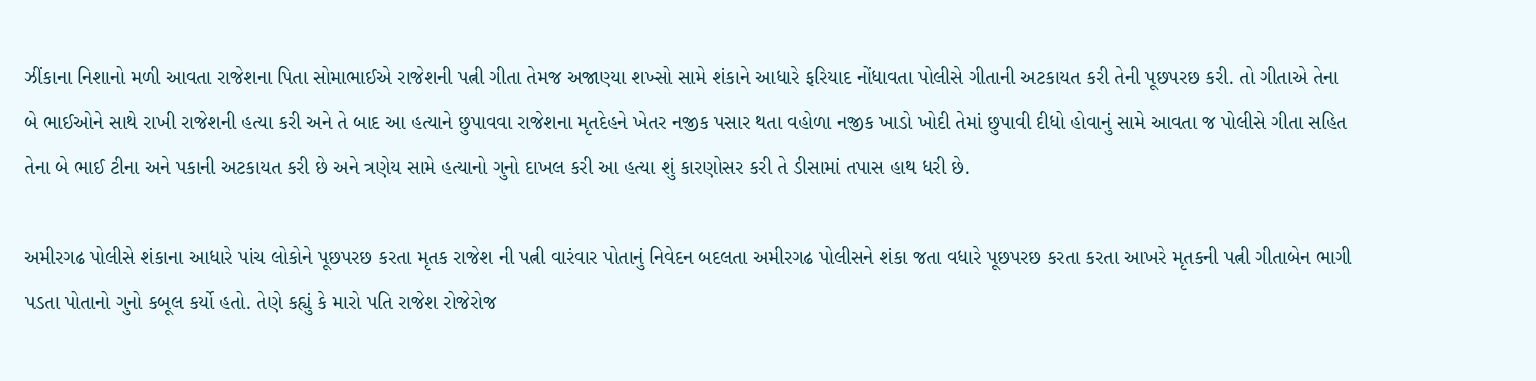ઝીંકાના નિશાનો મળી આવતા રાજેશના પિતા સોમાભાઈએ રાજેશની પત્ની ગીતા તેમજ અજાણ્યા શખ્સો સામે શંકાને આધારે ફરિયાદ નોંધાવતા પોલીસે ગીતાની અટકાયત કરી તેની પૂછપરછ કરી. તો ગીતાએ તેના બે ભાઈઓને સાથે રાખી રાજેશની હત્યા કરી અને તે બાદ આ હત્યાને છુપાવવા રાજેશના મૃતદેહને ખેતર નજીક પસાર થતા વહોળા નજીક ખાડો ખોદી તેમાં છુપાવી દીધો હોવાનું સામે આવતા જ પોલીસે ગીતા સહિત તેના બે ભાઈ ટીના અને પકાની અટકાયત કરી છે અને ત્રણેય સામે હત્યાનો ગુનો દાખલ કરી આ હત્યા શું કારણોસર કરી તે ડીસામાં તપાસ હાથ ધરી છે.

અમીરગઢ પોલીસે શંકાના આધારે પાંચ લોકોને પૂછપરછ કરતા મૃતક રાજેશ ની પત્ની વારંવાર પોતાનું નિવેદન બદલતા અમીરગઢ પોલીસને શંકા જતા વધારે પૂછપરછ કરતા કરતા આખરે મૃતકની પત્ની ગીતાબેન ભાગી પડતા પોતાનો ગુનો કબૂલ કર્યો હતો. તેણે કહ્યું કે મારો પતિ રાજેશ રોજેરોજ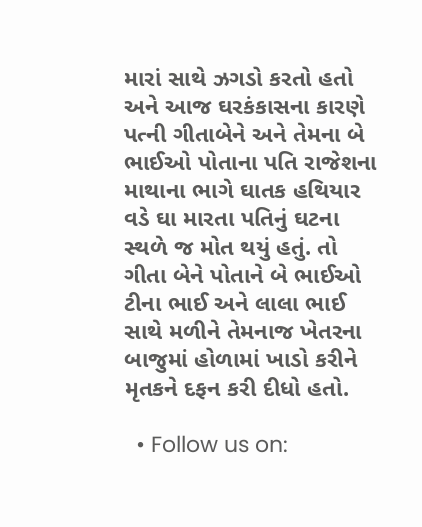મારાં સાથે ઝગડો કરતો હતો અને આજ ઘરકંકાસના કારણે પત્ની ગીતાબેને અને તેમના બે ભાઈઓ પોતાના પતિ રાજેશના માથાના ભાગે ઘાતક હથિયાર વડે ઘા મારતા પતિનું ઘટના સ્થળે જ મોત થયું હતું. તો ગીતા બેને પોતાને બે ભાઈઓ ટીના ભાઈ અને લાલા ભાઈ સાથે મળીને તેમનાજ ખેતરના બાજુમાં હોળામાં ખાડો કરીને મૃતકને દફન કરી દીધો હતો.

  • Follow us on: